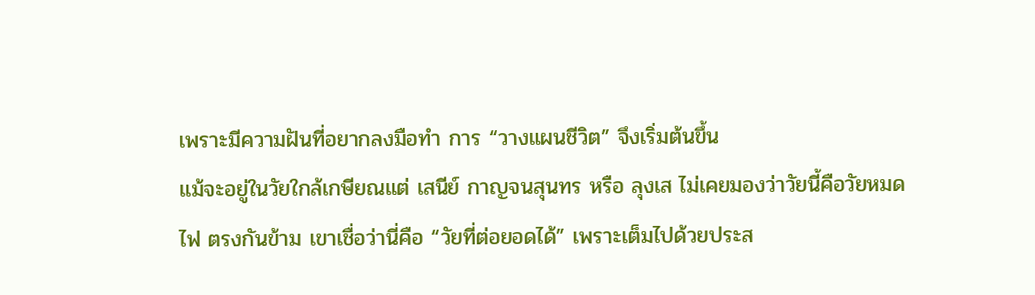เพราะมีความฝันที่อยากลงมือทำ การ “วางแผนชีวิต” จึงเริ่มต้นขึ้น
แม้จะอยู่ในวัยใกล้เกษียณแต่ เสนีย์ กาญจนสุนทร หรือ ลุงเส ไม่เคยมองว่าวัยนี้คือวัยหมดไฟ ตรงกันข้าม เขาเชื่อว่านี่คือ “วัยที่ต่อยอดได้” เพราะเต็มไปด้วยประส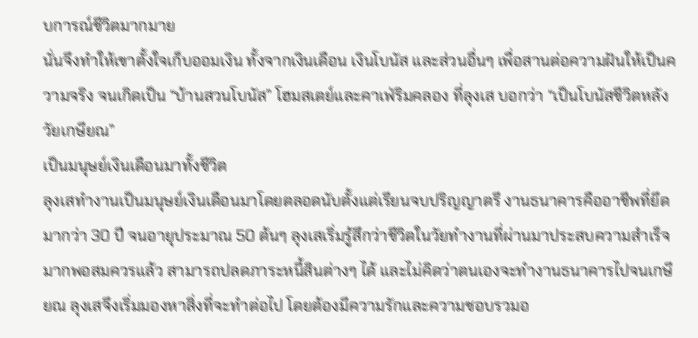บการณ์ชีวิตมากมาย
นั่นจึงทำให้เขาตั้งใจเก็บออมเงิน ทั้งจากเงินเดือน เงินโบนัส และส่วนอื่นๆ เพื่อสานต่อความฝันให้เป็นความจริง จนเกิดเป็น “บ้านสวนโบนัส” โฮมสเตย์และคาเฟ่ริมคลอง ที่ลุงเส บอกว่า “เป็นโบนัสชีวิตหลังวัยเกษียณ”
เป็นมนุษย์เงินเดือนมาทั้งชีวิต
ลุงเสทำงานเป็นมนุษย์เงินเดือนมาโดยตลอดนับตั้งแต่เรียนจบปริญญาตรี งานธนาคารคืออาชีพที่ยึดมากว่า 30 ปี จนอายุประมาณ 50 ต้นๆ ลุงเสเริ่มรู้สึกว่าชีวิตในวัยทำงานที่ผ่านมาประสบความสำเร็จมากพอสมควรแล้ว สามารถปลดภาระหนี้สินต่างๆ ได้ และไม่คิดว่าตนเองจะทำงานธนาคารไปจนเกษียณ ลุงเสจึงเริ่มมองหาสิ่งที่จะทำต่อไป โดยต้องมีความรักและความชอบรวมอ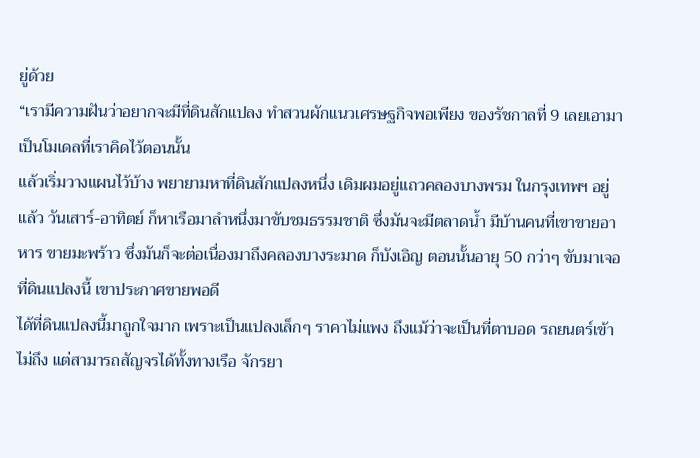ยู่ด้วย
“เรามีความฝันว่าอยากจะมีที่ดินสักแปลง ทำสวนผักแนวเศรษฐกิจพอเพียง ของรัชกาลที่ 9 เลยเอามาเป็นโมเดลที่เราคิดไว้ตอนนั้น
แล้วเริ่มวางแผนไว้บ้าง พยายามหาที่ดินสักแปลงหนึ่ง เดิมผมอยู่แถวคลองบางพรม ในกรุงเทพฯ อยู่แล้ว วันเสาร์-อาทิตย์ ก็หาเรือมาลำหนึ่งมาขับชมธรรมชาติ ซึ่งมันจะมีตลาดน้ำ มีบ้านคนที่เขาขายอาหาร ขายมะพร้าว ซึ่งมันก็จะต่อเนื่องมาถึงคลองบางระมาด ก็บังเอิญ ตอนนั้นอายุ 50 กว่าๆ ขับมาเจอที่ดินแปลงนี้ เขาประกาศขายพอดี
ได้ที่ดินแปลงนี้มาถูกใจมาก เพราะเป็นแปลงเล็กๆ ราคาไม่แพง ถึงแม้ว่าจะเป็นที่ตาบอด รถยนตร์เข้าไม่ถึง แต่สามารถสัญจรได้ทั้งทางเรือ จักรยา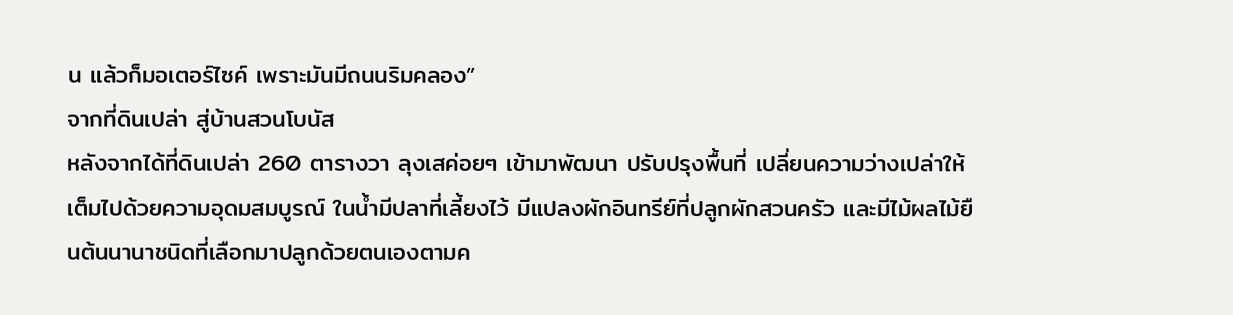น แล้วก็มอเตอร์ไซค์ เพราะมันมีถนนริมคลอง”
จากที่ดินเปล่า สู่บ้านสวนโบนัส
หลังจากได้ที่ดินเปล่า 260 ตารางวา ลุงเสค่อยๆ เข้ามาพัฒนา ปรับปรุงพื้นที่ เปลี่ยนความว่างเปล่าให้เต็มไปด้วยความอุดมสมบูรณ์ ในน้ำมีปลาที่เลี้ยงไว้ มีแปลงผักอินทรีย์ที่ปลูกผักสวนครัว และมีไม้ผลไม้ยืนต้นนานาชนิดที่เลือกมาปลูกด้วยตนเองตามค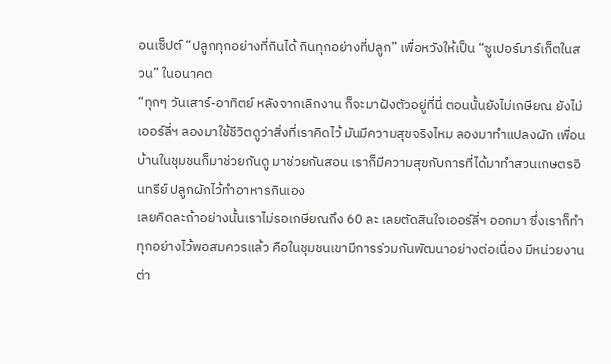อนเซ็ปต์ “ปลูกทุกอย่างที่กินได้ กินทุกอย่างที่ปลูก” เพื่อหวังให้เป็น “ซูเปอร์มาร์เก็ตในสวน” ในอนาคต
“ทุกๆ วันเสาร์-อาทิตย์ หลังจากเลิกงาน ก็จะมาฝังตัวอยู่ที่นี่ ตอนนั้นยังไม่เกษียณ ยังไม่เออร์ลี่ฯ ลองมาใช้ชีวิตดูว่าสิ่งที่เราคิดไว้ มันมีความสุขจริงไหม ลองมาทำแปลงผัก เพื่อนบ้านในชุมชนก็มาช่วยกันดู มาช่วยกันสอน เราก็มีความสุขกับการที่ได้มาทำสวนเกษตรอินทรีย์ ปลูกผักไว้ทำอาหารกินเอง
เลยคิดละถ้าอย่างนั้นเราไม่รอเกษียณถึง 60 ละ เลยตัดสินใจเออร์ลี่ฯ ออกมา ซึ่งเราก็ทำทุกอย่างไว้พอสมควรแล้ว คือในชุมชนเขามีการร่วมกันพัฒนาอย่างต่อเนื่อง มีหน่วยงานต่า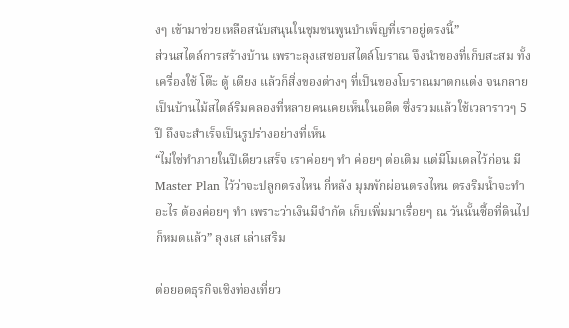งๆ เข้ามาช่วยเหลือสนับสนุนในชุมชนพูนบำเพ็ญที่เราอยู่ตรงนี้”
ส่วนสไตล์การสร้างบ้าน เพราะลุงเสชอบสไตล์โบราณ จึงนำของที่เก็บสะสม ทั้ง เครื่องใช้ โต๊ะ ตู้ เตียง แล้วก็สิ่งของต่างๆ ที่เป็นของโบราณมาตกแต่ง จนกลายเป็นบ้านไม้สไตล์ริมคลองที่หลายคนเคยเห็นในอดีต ซึ่งรวมแล้วใช้เวลาราวๆ 5 ปี ถึงจะสำเร็จเป็นรูปร่างอย่างที่เห็น
“ไม่ใช่ทำภายในปีเดียวเสร็จ เราค่อยๆ ทำ ค่อยๆ ต่อเติม แต่มีโมเดลไว้ก่อน มี Master Plan ไว้ว่าจะปลูกตรงไหน กี่หลัง มุมพักผ่อนตรงไหน ตรงริมน้ำจะทำอะไร ต้องค่อยๆ ทำ เพราะว่าเงินมีจำกัด เก็บเพิ่มมาเรื่อยๆ ณ วันนั้นซื้อที่ดินไปก็หมดแล้ว” ลุงเส เล่าเสริม

ต่อยอดธุรกิจเชิงท่องเที่ยว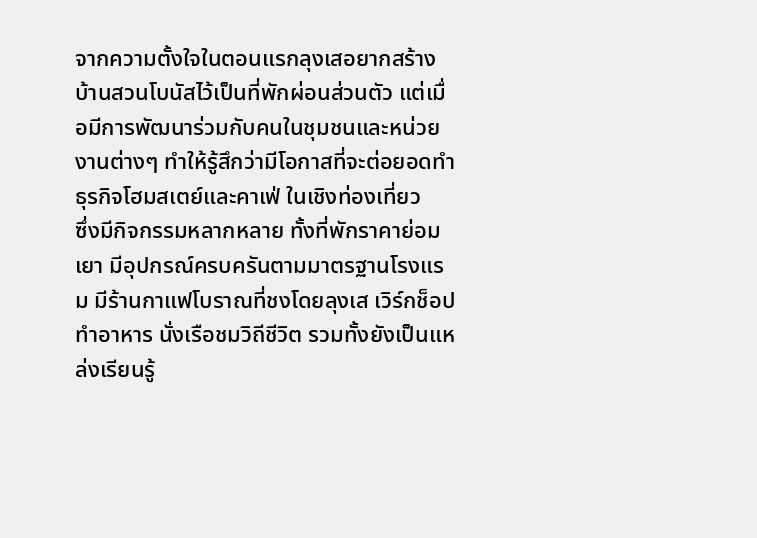จากความตั้งใจในตอนแรกลุงเสอยากสร้างบ้านสวนโบนัสไว้เป็นที่พักผ่อนส่วนตัว แต่เมื่อมีการพัฒนาร่วมกับคนในชุมชนและหน่วยงานต่างๆ ทำให้รู้สึกว่ามีโอกาสที่จะต่อยอดทำธุรกิจโฮมสเตย์และคาเฟ่ ในเชิงท่องเที่ยว
ซึ่งมีกิจกรรมหลากหลาย ทั้งที่พักราคาย่อมเยา มีอุปกรณ์ครบครันตามมาตรฐานโรงแรม มีร้านกาแฟโบราณที่ชงโดยลุงเส เวิร์กช็อปทำอาหาร นั่งเรือชมวิถีชีวิต รวมทั้งยังเป็นแหล่งเรียนรู้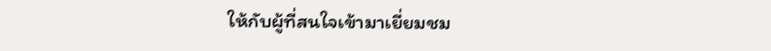ให้กับผู้ที่สนใจเข้ามาเยี่ยมชม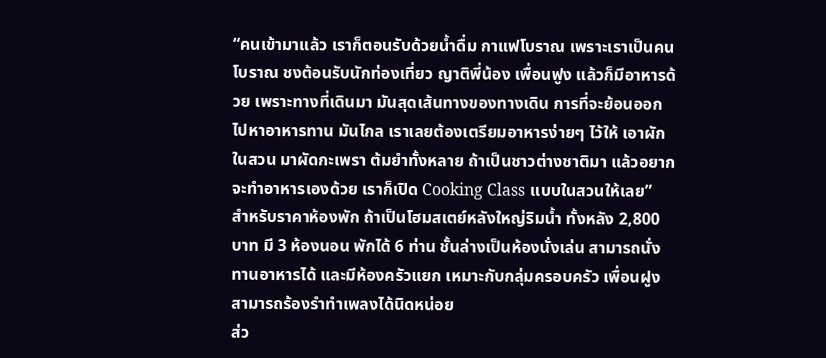“คนเข้ามาแล้ว เราก็ตอนรับด้วยน้ำดื่ม กาแฟโบราณ เพราะเราเป็นคนโบราณ ชงต้อนรับนักท่องเที่ยว ญาติพี่น้อง เพื่อนฟูง แล้วก็มีอาหารด้วย เพราะทางที่เดินมา มันสุดเส้นทางของทางเดิน การที่จะย้อนออกไปหาอาหารทาน มันไกล เราเลยต้องเตรียมอาหารง่ายๆ ไว้ให้ เอาผักในสวน มาผัดกะเพรา ต้มยำทั้งหลาย ถ้าเป็นชาวต่างชาติมา แล้วอยากจะทำอาหารเองด้วย เราก็เปิด Cooking Class แบบในสวนให้เลย”
สำหรับราคาห้องพัก ถ้าเป็นโฮมสเตย์หลังใหญ่ริมน้ำ ทั้งหลัง 2,800 บาท มี 3 ห้องนอน พักได้ 6 ท่าน ชั้นล่างเป็นห้องนั่งเล่น สามารถนั่งทานอาหารได้ และมีห้องครัวแยก เหมาะกับกลุ่มครอบครัว เพื่อนฝูง สามารถร้องรำทำเพลงได้นิดหน่อย
ส่ว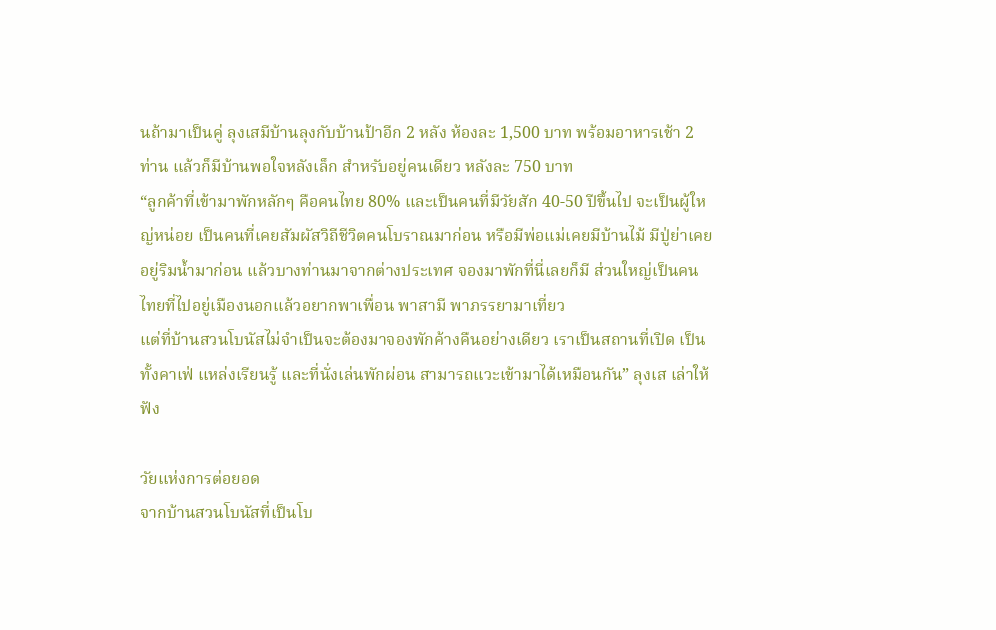นถ้ามาเป็นคู่ ลุงเสมีบ้านลุงกับบ้านป้าอีก 2 หลัง ห้องละ 1,500 บาท พร้อมอาหารเช้า 2 ท่าน แล้วก็มีบ้านพอใจหลังเล็ก สำหรับอยู่คนเดียว หลังละ 750 บาท
“ลูกค้าที่เข้ามาพักหลักๆ คือคนไทย 80% และเป็นคนที่มีวัยสัก 40-50 ปีขึ้นไป จะเป็นผู้ใหญ่หน่อย เป็นคนที่เคยสัมผัสวิถีชีวิตคนโบราณมาก่อน หรือมีพ่อแม่เคยมีบ้านไม้ มีปู่ย่าเคยอยู่ริมน้ำมาก่อน แล้วบางท่านมาจากต่างประเทศ จองมาพักที่นี่เลยก็มี ส่วนใหญ่เป็นคนไทยที่ไปอยู่เมืองนอกแล้วอยากพาเพื่อน พาสามี พาภรรยามาเที่ยว
แต่ที่บ้านสวนโบนัสไม่จำเป็นจะต้องมาจองพักค้างคืนอย่างเดียว เราเป็นสถานที่เปิด เป็นทั้งคาเฟ่ แหล่งเรียนรู้ และที่นั่งเล่นพักผ่อน สามารถแวะเข้ามาได้เหมือนกัน” ลุงเส เล่าให้ฟัง

วัยแห่งการต่อยอด
จากบ้านสวนโบนัสที่เป็นโบ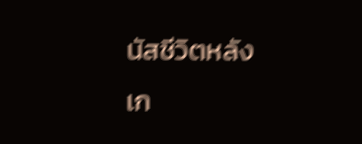นัสชีวิตหลังเก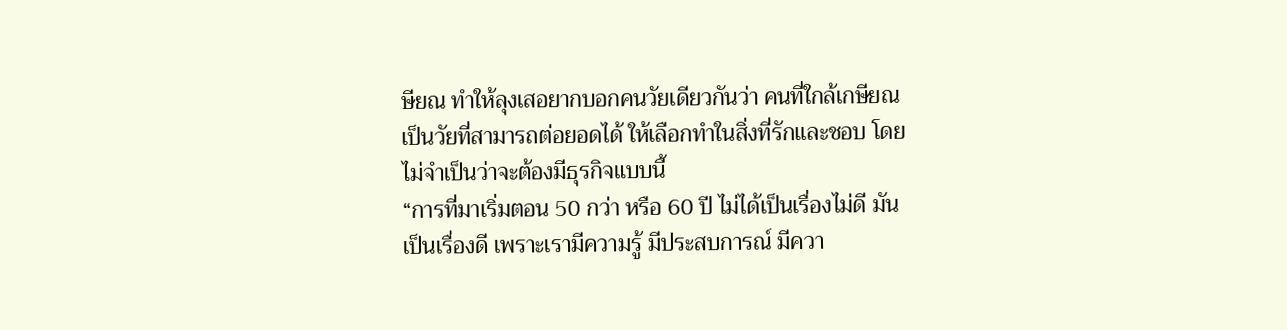ษียณ ทำให้ลุงเสอยากบอกคนวัยเดียวกันว่า คนที่ใกล้เกษียณ เป็นวัยที่สามารถต่อยอดได้ ให้เลือกทำในสิ่งที่รักและชอบ โดยไม่จำเป็นว่าจะต้องมีธุรกิจแบบนี้
“การที่มาเริ่มตอน 50 กว่า หรือ 60 ปี ไม่ได้เป็นเรื่องไม่ดี มันเป็นเรื่องดี เพราะเรามีความรู้ มีประสบการณ์ มีควา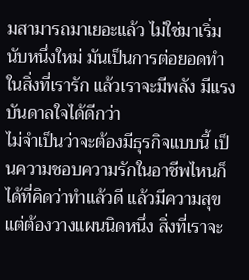มสามารถมาเยอะแล้ว ไม่ใช่มาเริ่มนับหนึ่งใหม่ มันเป็นการต่อยอดทำในสิ่งที่เรารัก แล้วเราจะมีพลัง มีแรงบันดาลใจได้ดีกว่า
ไม่จำเป็นว่าจะต้องมีธุรกิจแบบนี้ เป็นความชอบความรักในอาชีพไหนก็ได้ที่คิดว่าทำแล้วดี แล้วมีความสุข แต่ต้องวางแผนนิดหนึ่ง สิ่งที่เราจะ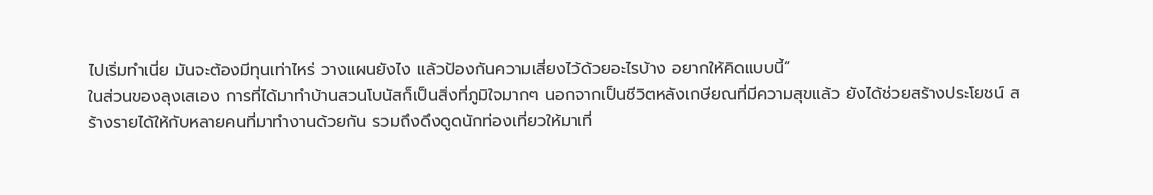ไปเริ่มทำเนี่ย มันจะต้องมีทุนเท่าไหร่ วางแผนยังไง แล้วป้องกันความเสี่ยงไว้ด้วยอะไรบ้าง อยากให้คิดแบบนี้”
ในส่วนของลุงเสเอง การที่ได้มาทำบ้านสวนโบนัสก็เป็นสิ่งที่ภูมิใจมากๆ นอกจากเป็นชีวิตหลังเกษียณที่มีความสุขแล้ว ยังได้ช่วยสร้างประโยชน์ สร้างรายได้ให้กับหลายคนที่มาทำงานด้วยกัน รวมถึงดึงดูดนักท่องเที่ยวให้มาเที่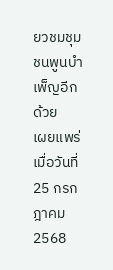ยวชมชุมชนพูนบำเพ็ญอีกด้วย
เผยแพร่เมื่อวันที่ 25 กรกฎาคม 2568